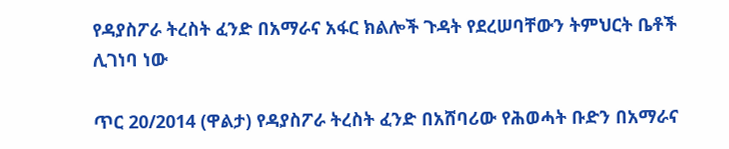የዳያስፖራ ትረስት ፈንድ በአማራና አፋር ክልሎች ጉዳት የደረሠባቸውን ትምህርት ቤቶች ሊገነባ ነው

ጥር 20/2014 (ዋልታ) የዳያስፖራ ትረስት ፈንድ በአሸባሪው የሕወሓት ቡድን በአማራና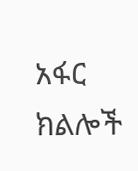አፋር ክልሎች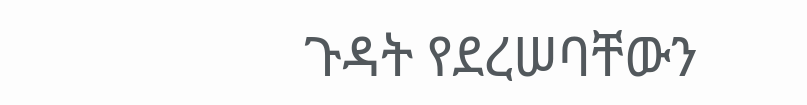ጉዳት የደረሠባቸውን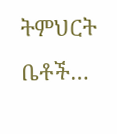ትምህርት ቤቶች…